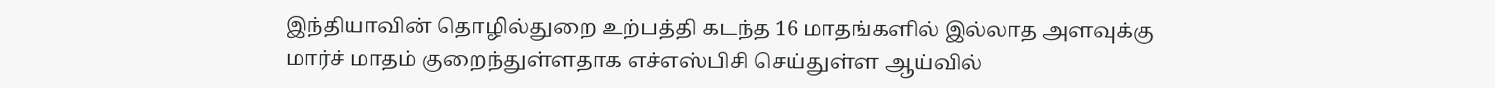இந்தியாவின் தொழில்துறை உற்பத்தி கடந்த 16 மாதங்களில் இல்லாத அளவுக்கு மார்ச் மாதம் குறைந்துள்ளதாக எச்எஸ்பிசி செய்துள்ள ஆய்வில்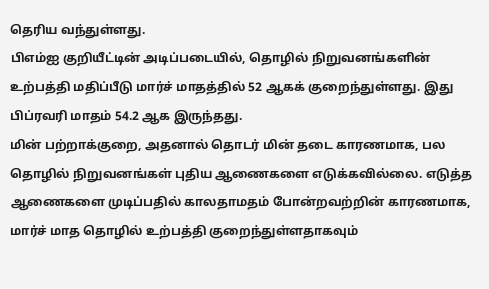தெரிய வந்துள்ளது.
பிஎம்ஐ குறியீட்டின் அடிப்படையில், தொழில் நிறுவனங்களின் உற்பத்தி மதிப்பீடு மார்ச் மாதத்தில் 52 ஆகக் குறைந்துள்ளது. இது பிப்ரவரி மாதம் 54.2 ஆக இருந்தது.
மின் பற்றாக்குறை, அதனால் தொடர் மின் தடை காரணமாக, பல தொழில் நிறுவனங்கள் புதிய ஆணைகளை எடுக்கவில்லை. எடுத்த ஆணைகளை முடிப்பதில் காலதாமதம் போன்றவற்றின் காரணமாக, மார்ச் மாத தொழில் உற்பத்தி குறைந்துள்ளதாகவும்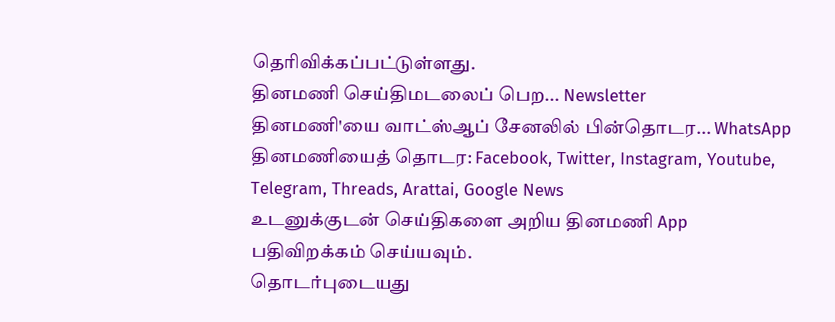தெரிவிக்கப்பட்டுள்ளது.
தினமணி செய்திமடலைப் பெற... Newsletter
தினமணி'யை வாட்ஸ்ஆப் சேனலில் பின்தொடர... WhatsApp
தினமணியைத் தொடர: Facebook, Twitter, Instagram, Youtube, Telegram, Threads, Arattai, Google News
உடனுக்குடன் செய்திகளை அறிய தினமணி App பதிவிறக்கம் செய்யவும்.
தொடர்புடையது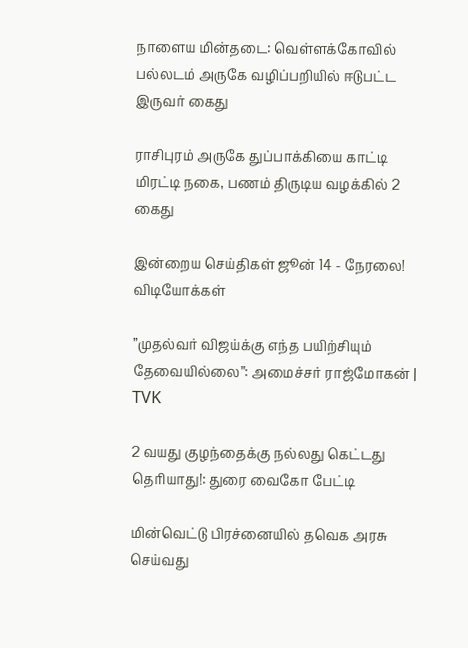நாளைய மின்தடை: வெள்ளக்கோவில்
பல்லடம் அருகே வழிப்பறியில் ஈடுபட்ட இருவர் கைது

ராசிபுரம் அருகே துப்பாக்கியை காட்டி மிரட்டி நகை, பணம் திருடிய வழக்கில் 2 கைது

இன்றைய செய்திகள் ஜூன் 14 - நேரலை!
விடியோக்கள்

”முதல்வர் விஜய்க்கு எந்த பயிற்சியும் தேவையில்லை”: அமைச்சர் ராஜ்மோகன் | TVK

2 வயது குழந்தைக்கு நல்லது கெட்டது தெரியாது!: துரை வைகோ பேட்டி

மின்வெட்டு பிரச்னையில் தவெக அரசு செய்வது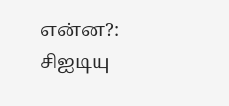என்ன?: சிஐடியு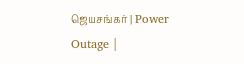ஜெயசங்கர் | Power Outage |